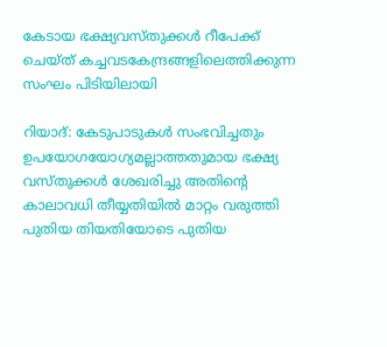കേടായ ഭക്ഷ്യവസ്തുക്കള്‍ റീപേക്ക് ചെയ്ത് കച്ചവടകേന്ദ്രങ്ങളിലെത്തിക്കുന്ന സംഘം പിടിയിലായി

റിയാദ്: കേടുപാടുകള്‍ സംഭവിച്ചതും ഉപയോഗയോഗ്യമല്ലാത്തതുമായ ഭക്ഷ്യ വസ്തുക്കള്‍ ശേഖരിച്ചു അതിന്റെ കാലാവധി തീയ്യതിയില്‍ മാറ്റം വരുത്തി പുതിയ തിയതിയോടെ പുതിയ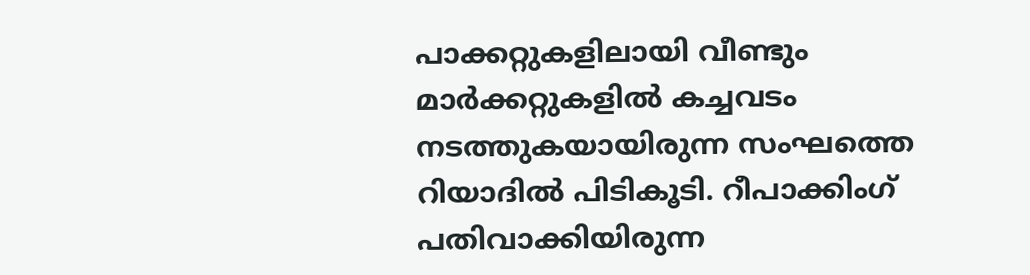പാക്കറ്റുകളിലായി വീണ്ടും മാര്‍ക്കറ്റുകളില്‍ കച്ചവടം നടത്തുകയായിരുന്ന സംഘത്തെ റിയാദില്‍ പിടികൂടി. റീപാക്കിംഗ് പതിവാക്കിയിരുന്ന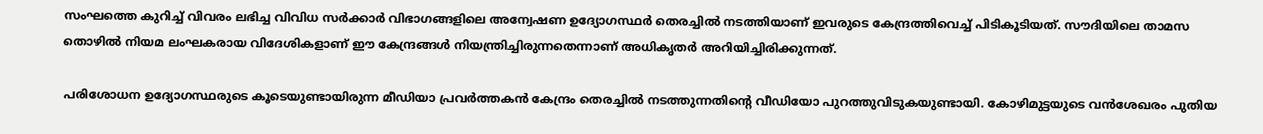സംഘത്തെ കുറിച്ച് വിവരം ലഭിച്ച വിവിധ സര്‍ക്കാര്‍ വിഭാഗങ്ങളിലെ അന്വേഷണ ഉദ്യോഗസ്ഥര്‍ തെരച്ചില്‍ നടത്തിയാണ് ഇവരുടെ കേന്ദ്രത്തിവെച്ച് പിടികൂടിയത്. സൗദിയിലെ താമസ തൊഴില്‍ നിയമ ലംഘകരായ വിദേശികളാണ് ഈ കേന്ദ്രങ്ങള്‍ നിയന്ത്രിച്ചിരുന്നതെന്നാണ് അധികൃതര്‍ അറിയിച്ചിരിക്കുന്നത്.

പരിശോധന ഉദ്യോഗസ്ഥരുടെ കൂടെയുണ്ടായിരുന്ന മീഡിയാ പ്രവര്‍ത്തകന്‍ കേന്ദ്രം തെരച്ചില്‍ നടത്തുന്നതിന്റെ വീഡിയോ പുറത്തുവിടുകയുണ്ടായി. കോഴിമുട്ടയുടെ വന്‍ശേഖരം പുതിയ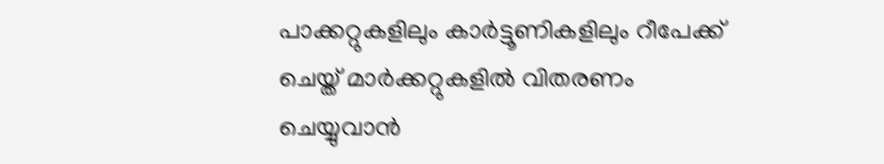പാക്കറ്റുകളിലും കാര്‍ട്ടൂണികളിലും റീപേക്ക് ചെയ്ത് മാര്‍ക്കറ്റുകളില്‍ വിതരണം ചെയ്യുവാന്‍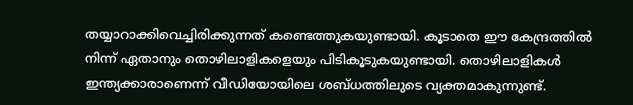തയ്യാറാക്കിവെച്ചിരിക്കുന്നത് കണ്ടെത്തുകയുണ്ടായി. കൂടാതെ ഈ കേന്ദ്രത്തില്‍ നിന്ന് ഏതാനും തൊഴിലാളികളെയും പിടികൂടുകയുണ്ടായി. തൊഴിലാളികള്‍ ഇന്ത്യക്കാരാണെന്ന് വീഡിയോയിലെ ശബ്ധത്തിലുടെ വ്യക്തമാകുന്നുണ്ട്.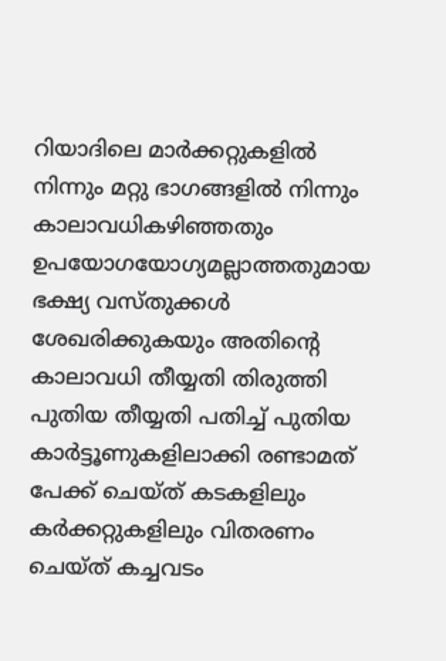റിയാദിലെ മാര്‍ക്കറ്റുകളില്‍ നിന്നും മറ്റു ഭാഗങ്ങളില്‍ നിന്നും കാലാവധികഴിഞ്ഞതും ഉപയോഗയോഗ്യമല്ലാത്തതുമായ ഭക്ഷ്യ വസ്തുക്കള്‍ ശേഖരിക്കുകയും അതിന്റെ കാലാവധി തീയ്യതി തിരുത്തി പുതിയ തീയ്യതി പതിച്ച് പുതിയ കാര്‍ട്ടൂണുകളിലാക്കി രണ്ടാമത് പേക്ക് ചെയ്ത് കടകളിലും കര്‍ക്കറ്റുകളിലും വിതരണം ചെയ്ത് കച്ചവടം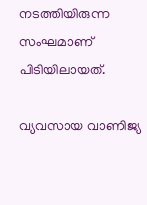നടത്തിയിരുന്ന സംഘമാണ് പിടിയിലായത്.

വ്യവസായ വാണിജ്യ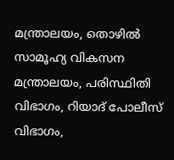മന്ത്രാലയം, തൊഴില്‍ സാമൂഹ്യ വികസന മന്ത്രാലയം, പരിസ്ഥിതി വിഭാഗം, റിയാദ് പോലീസ് വിഭാഗം,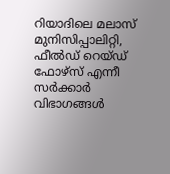റിയാദിലെ മലാസ് മുനിസിപ്പാലിറ്റി, ഫീല്‍ഡ് റെയ്ഡ് ഫോഴ്‌സ് എന്നീ സര്‍ക്കാര്‍ വിഭാഗങ്ങള്‍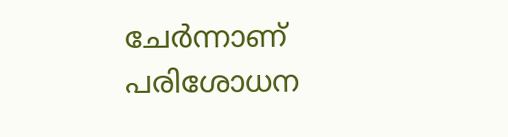ചേര്‍ന്നാണ് പരിശോധന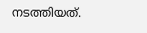നടത്തിയത്.